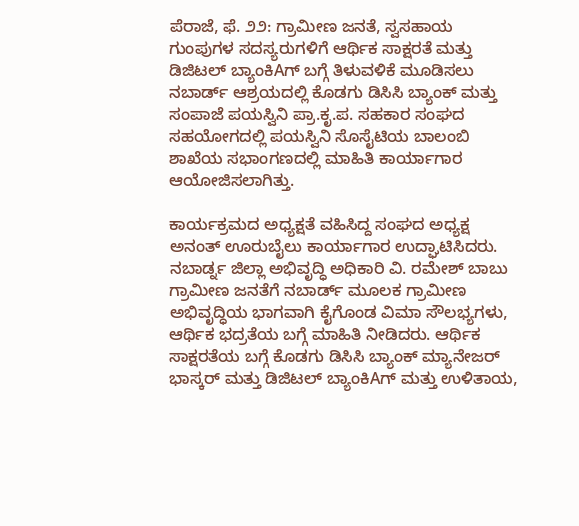ಪೆರಾಜೆ, ಫೆ. ೨೨: ಗ್ರಾಮೀಣ ಜನತೆ, ಸ್ವಸಹಾಯ ಗುಂಪುಗಳ ಸದಸ್ಯರುಗಳಿಗೆ ಆರ್ಥಿಕ ಸಾಕ್ಷರತೆ ಮತ್ತು ಡಿಜಿಟಲ್ ಬ್ಯಾಂಕಿAಗ್ ಬಗ್ಗೆ ತಿಳುವಳಿಕೆ ಮೂಡಿಸಲು ನಬಾರ್ಡ್ ಆಶ್ರಯದಲ್ಲಿ ಕೊಡಗು ಡಿಸಿಸಿ ಬ್ಯಾಂಕ್ ಮತ್ತು ಸಂಪಾಜೆ ಪಯಸ್ವಿನಿ ಪ್ರಾ.ಕೃ.ಪ. ಸಹಕಾರ ಸಂಘದ ಸಹಯೋಗದಲ್ಲಿ ಪಯಸ್ವಿನಿ ಸೊಸೈಟಿಯ ಬಾಲಂಬಿ ಶಾಖೆಯ ಸಭಾಂಗಣದಲ್ಲಿ ಮಾಹಿತಿ ಕಾರ್ಯಾಗಾರ ಆಯೋಜಿಸಲಾಗಿತ್ತು.

ಕಾರ್ಯಕ್ರಮದ ಅಧ್ಯಕ್ಷತೆ ವಹಿಸಿದ್ದ ಸಂಘದ ಅಧ್ಯಕ್ಷ ಅನಂತ್ ಊರುಬೈಲು ಕಾರ್ಯಾಗಾರ ಉದ್ಘಾಟಿಸಿದರು. ನಬಾರ್ಡ್ನ ಜಿಲ್ಲಾ ಅಭಿವೃದ್ಧಿ ಅಧಿಕಾರಿ ವಿ. ರಮೇಶ್ ಬಾಬು ಗ್ರಾಮೀಣ ಜನತೆಗೆ ನಬಾರ್ಡ್ ಮೂಲಕ ಗ್ರಾಮೀಣ ಅಭಿವೃದ್ಧಿಯ ಭಾಗವಾಗಿ ಕೈಗೊಂಡ ವಿಮಾ ಸೌಲಭ್ಯಗಳು, ಆರ್ಥಿಕ ಭದ್ರತೆಯ ಬಗ್ಗೆ ಮಾಹಿತಿ ನೀಡಿದರು. ಆರ್ಥಿಕ ಸಾಕ್ಷರತೆಯ ಬಗ್ಗೆ ಕೊಡಗು ಡಿಸಿಸಿ ಬ್ಯಾಂಕ್ ಮ್ಯಾನೇಜರ್ ಭಾಸ್ಕರ್ ಮತ್ತು ಡಿಜಿಟಲ್ ಬ್ಯಾಂಕಿAಗ್ ಮತ್ತು ಉಳಿತಾಯ,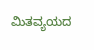ಮಿತವ್ಯಯದ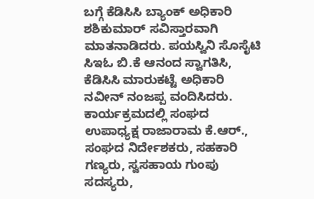ಬಗ್ಗೆ ಕೆಡಿಸಿಸಿ ಬ್ಯಾಂಕ್ ಅಧಿಕಾರಿ ಶಶಿಕುಮಾರ್ ಸವಿಸ್ತಾರವಾಗಿ ಮಾತನಾಡಿದರು. ಪಯಸ್ವಿನಿ ಸೊಸೈಟಿ ಸಿಇಓ ಬಿ.ಕೆ ಆನಂದ ಸ್ವಾಗತಿಸಿ, ಕೆಡಿಸಿಸಿ ಮಾರುಕಟ್ಟೆ ಅಧಿಕಾರಿ ನವೀನ್ ನಂಜಪ್ಪ ವಂದಿಸಿದರು. ಕಾರ್ಯಕ್ರಮದಲ್ಲಿ ಸಂಘದ ಉಪಾಧ್ಯಕ್ಷ ರಾಜಾರಾಮ ಕೆ.ಆರ್., ಸಂಘದ ನಿರ್ದೇಶಕರು, ಸಹಕಾರಿ ಗಣ್ಯರು, ಸ್ವಸಹಾಯ ಗುಂಪು ಸದಸ್ಯರು,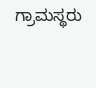ಗ್ರಾಮಸ್ಥರು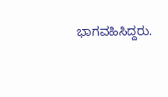ಭಾಗವಹಿಸಿದ್ದರು.